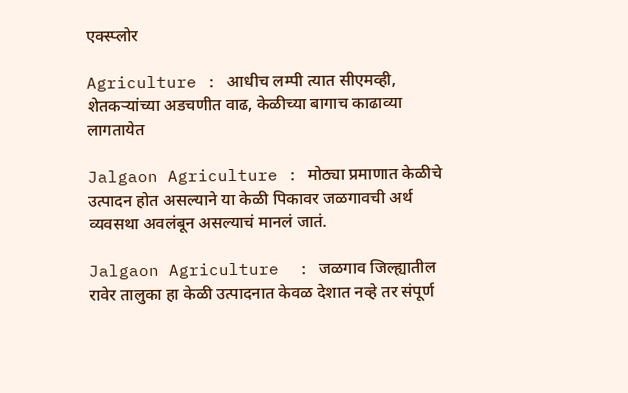एक्स्प्लोर

Agriculture : आधीच लम्पी त्यात सीएमव्ही, शेतकऱ्यांच्या अडचणीत वाढ, केळीच्या बागाच काढाव्या लागतायेत

Jalgaon Agriculture : मोठ्या प्रमाणात केळीचे उत्पादन होत असल्याने या केळी पिकावर जळगावची अर्थ व्यवसथा अवलंबून असल्याचं मानलं जातं.

Jalgaon Agriculture  : जळगाव जिल्ह्यातील रावेर तालुका हा केळी उत्पादनात केवळ देशात नव्हे तर संपूर्ण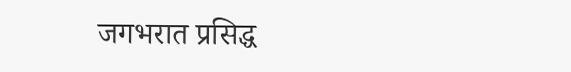जगभरात प्रसिद्ध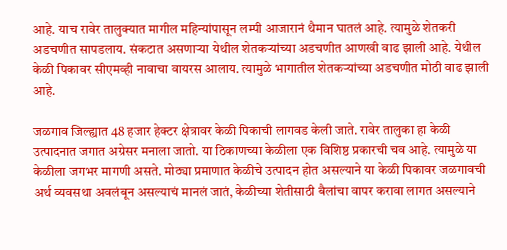आहे. याच रावेर तालुक्यात मागील महिन्यांपासून लम्पी आजारानं थैमान घातलं आहे. त्यामुळे शेतकरी अडचणीत सापडलाय. संकटात असणाऱ्या येथील शेतकऱ्यांच्या अडचणीत आणखी वाढ झाली आहे. येथील केळी पिकावर सीएमव्ही नावाचा वायरस आलाय. त्यामुळे भागातील शेतकऱ्यांच्या अडचणीत मोठी वाढ झाली आहे.

जळगाव जिल्ह्यात 48 हजार हेक्टर क्षेत्रावर केळी पिकाची लागवड केली जाते. रावेर तालुका हा केळी उत्पादनात जगात अग्रेसर मनाला जातो. या ठिकाणच्या केळीला एक विशिष्ठ प्रकारची चव आहे. त्यामुळे या केळीला जगभर मागणी असते. मोठ्या प्रमाणात केळीचे उत्पादन होत असल्याने या केळी पिकावर जळगावची अर्थ व्यवसथा अवलंबून असल्याचं मानलं जातं, केळीच्या शेतीसाठी बैलांचा वापर करावा लागत असल्याने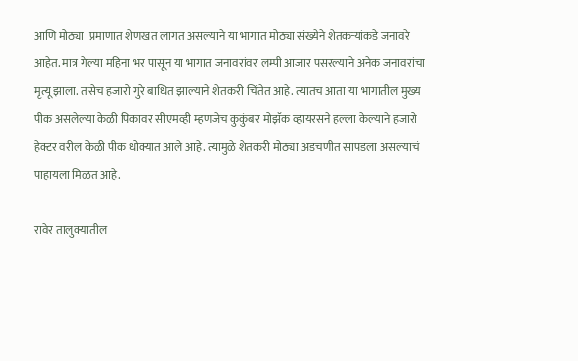आणि मोठ्या  प्रमाणात शेणखत लागत असल्याने या भागात मोठ्या संख्येने शेतकऱ्यांकडे जनावरे आहेत. मात्र गेल्या महिना भर पासून या भागात जनावरांवर लम्पी आजार पसरल्याने अनेक जनावरांचा मृत्यू झाला. तसेच हजारो गुरे बाधित झाल्याने शेतकरी चिंतेत आहे. त्यातच आता या भागातील मुख्य पीक असलेल्या केळी पिकावर सीएमव्ही म्हणजेच कुकुंबर मोझॅक व्हायरसने हल्ला केल्याने हजारो हेक्टर वरील केळी पीक धोक्यात आले आहे. त्यामुळे शेतकरी मोठ्या अडचणीत सापडला असल्याचं पाहायला मिळत आहे.

रावेर तालुक्यातील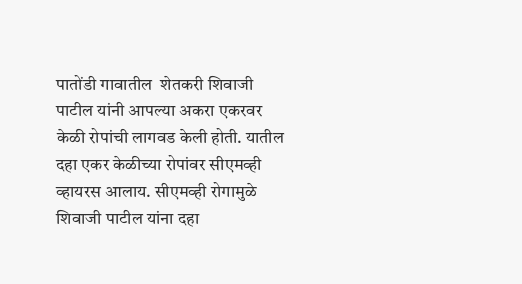पातोंडी गावातील  शेतकरी शिवाजी पाटील यांनी आपल्या अकरा एकरवर केळी रोपांची लागवड केली होती. यातील दहा एकर केळीच्या रोपांवर सीएमव्ही व्हायरस आलाय. सीएमव्ही रोगामुळे शिवाजी पाटील यांना दहा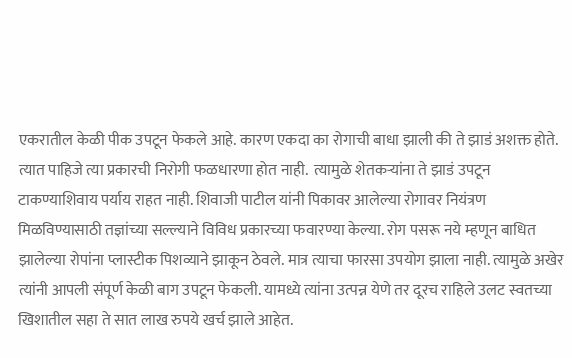एकरातील केळी पीक उपटून फेकले आहे. कारण एकदा का रोगाची बाधा झाली की ते झाडं अशक्त होते.  त्यात पाहिजे त्या प्रकारची निरोगी फळधारणा होत नाही.  त्यामुळे शेतकऱ्यांना ते झाडं उपटून टाकण्याशिवाय पर्याय राहत नाही. शिवाजी पाटील यांनी पिकावर आलेल्या रोगावर नियंत्रण मिळविण्यासाठी तज्ञांच्या सल्ल्याने विविध प्रकारच्या फवारण्या केल्या. रोग पसरू नये म्हणून बाधित झालेल्या रोपांना प्लास्टीक पिशव्याने झाकून ठेवले. मात्र त्याचा फारसा उपयोग झाला नाही. त्यामुळे अखेर त्यांनी आपली संपूर्ण केळी बाग उपटून फेकली. यामध्ये त्यांना उत्पन्न येणे तर दूरच राहिले उलट स्वतच्या खिशातील सहा ते सात लाख रुपये खर्च झाले आहेत.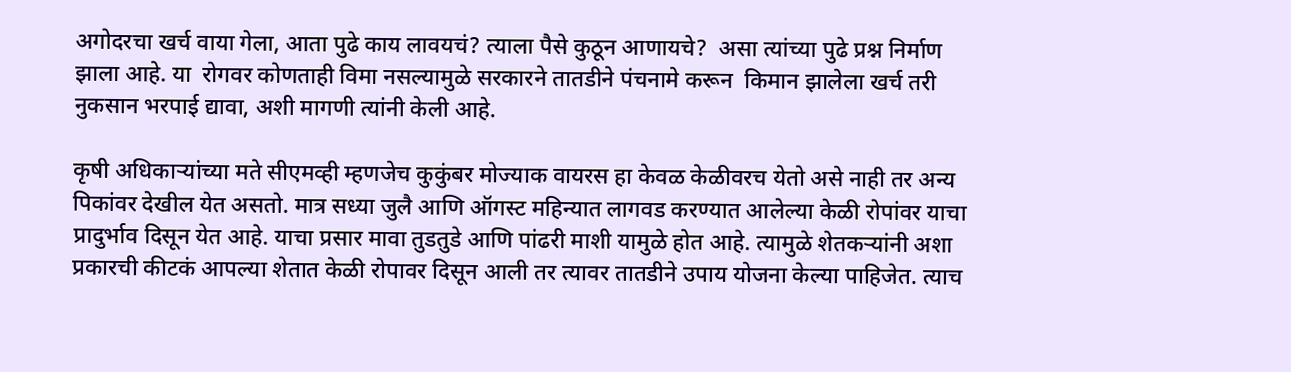अगोदरचा खर्च वाया गेला, आता पुढे काय लावयचं? त्याला पैसे कुठून आणायचे?  असा त्यांच्या पुढे प्रश्न निर्माण झाला आहे. या  रोगवर कोणताही विमा नसल्यामुळे सरकारने तातडीने पंचनामे करून  किमान झालेला खर्च तरी  नुकसान भरपाई द्यावा, अशी मागणी त्यांनी केली आहे.

कृषी अधिकाऱ्यांच्या मते सीएमव्ही म्हणजेच कुकुंबर मोज्याक वायरस हा केवळ केळीवरच येतो असे नाही तर अन्य पिकांवर देखील येत असतो. मात्र सध्या जुलै आणि ऑगस्ट महिन्यात लागवड करण्यात आलेल्या केळी रोपांवर याचा प्रादुर्भाव दिसून येत आहे. याचा प्रसार मावा तुडतुडे आणि पांढरी माशी यामुळे होत आहे. त्यामुळे शेतकऱ्यांनी अशा प्रकारची कीटकं आपल्या शेतात केळी रोपावर दिसून आली तर त्यावर तातडीने उपाय योजना केल्या पाहिजेत. त्याच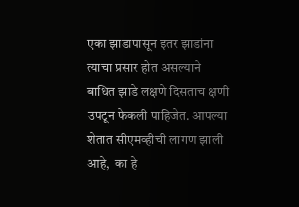एका झाडापासून इतर झाडांना त्याचा प्रसार होत असल्याने बाधित झाडे लक्षणे दिसताच क्षणी उपटून फेकली पाहिजेत. आपल्या शेतात सीएमव्हीची लागण झाली आहे,  का हे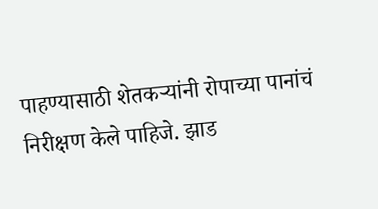पाहण्यासाठी शेतकऱ्यांनी रोपाच्या पानांचं निरीक्षण केले पाहिजे. झाड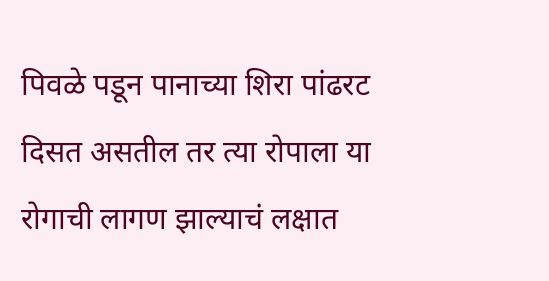पिवळे पडून पानाच्या शिरा पांढरट दिसत असतील तर त्या रोपाला या रोगाची लागण झाल्याचं लक्षात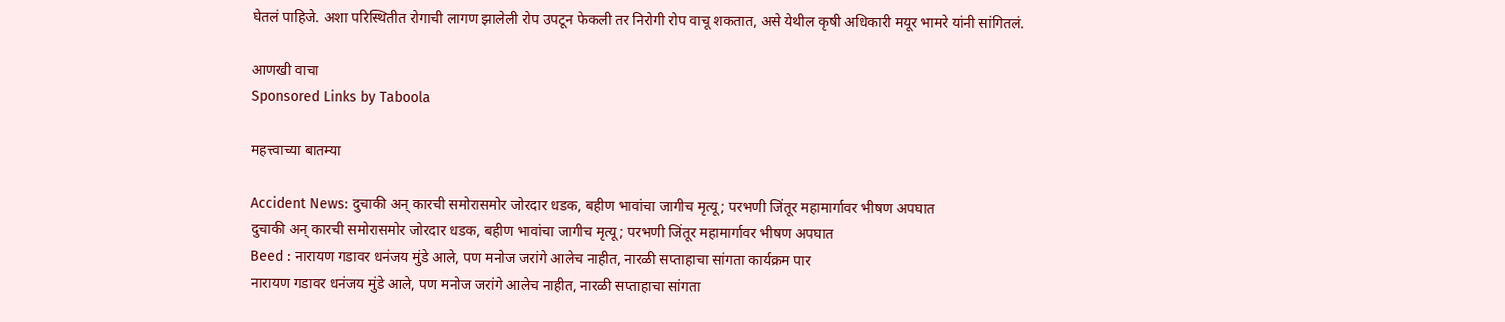घेतलं पाहिजे. अशा परिस्थितीत रोगाची लागण झालेली रोप उपटून फेकली तर निरोगी रोप वाचू शकतात, असे येथील कृषी अधिकारी मयूर भामरे यांनी सांगितलं.

आणखी वाचा
Sponsored Links by Taboola

महत्त्वाच्या बातम्या

Accident News: दुचाकी अन् कारची समोरासमोर जोरदार धडक, बहीण भावांचा जागीच मृत्यू; परभणी जिंतूर महामार्गावर भीषण अपघात
दुचाकी अन् कारची समोरासमोर जोरदार धडक, बहीण भावांचा जागीच मृत्यू; परभणी जिंतूर महामार्गावर भीषण अपघात
Beed : नारायण गडावर धनंजय मुंडे आले, पण मनोज जरांगे आलेच नाहीत, नारळी सप्ताहाचा सांगता कार्यक्रम पार
नारायण गडावर धनंजय मुंडे आले, पण मनोज जरांगे आलेच नाहीत, नारळी सप्ताहाचा सांगता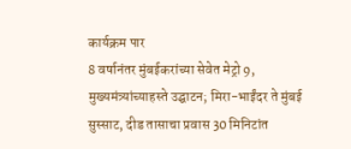कार्यक्रम पार
8 वर्षानंतर मुंबईकरांच्या सेवेत मेट्रो 9, मुख्यमंत्र्यांच्याहस्ते उद्घाटन; मिरा-भाईंदर ते मुंबई सुस्साट, दीड तासाचा प्रवास 30 मिनिटांत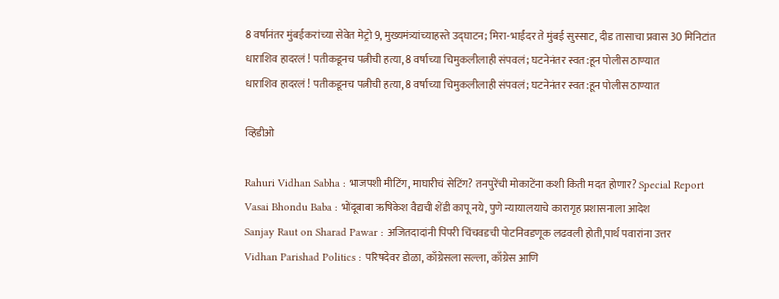8 वर्षानंतर मुंबईकरांच्या सेवेत मेट्रो 9, मुख्यमंत्र्यांच्याहस्ते उद्घाटन; मिरा-भाईंदर ते मुंबई सुस्साट, दीड तासाचा प्रवास 30 मिनिटांत
धाराशिव हादरलं ! पतीकडूनच पत्नीची हत्या, 8 वर्षाच्या चिमुकलीलाही संपवलं; घटनेनंतर स्वत:हून पोलीस ठाण्यात
धाराशिव हादरलं ! पतीकडूनच पत्नीची हत्या, 8 वर्षाच्या चिमुकलीलाही संपवलं; घटनेनंतर स्वत:हून पोलीस ठाण्यात

व्हिडीओ

Rahuri Vidhan Sabha : भाजपशी मीटिंग, माघारीचं सेटिंग? तनपुरेंची मोकाटेंना कशी किती मदत होणार? Special Report
Vasai Bhondu Baba : भोंदूबाबा ऋषिकेश वैद्यची शेंडी कापू नये, पुणे न्यायालयाचे कारागृह प्रशासनाला आदेश
Sanjay Raut on Sharad Pawar : अजितदादांनी पिंपरी चिंचवडची पोटनिवडणूक लढवली होती,पार्थ पवारांना उत्तर
Vidhan Parishad Politics : परिषदेवर डोळा, काँग्रेसला सल्ला, काँग्रेस आणि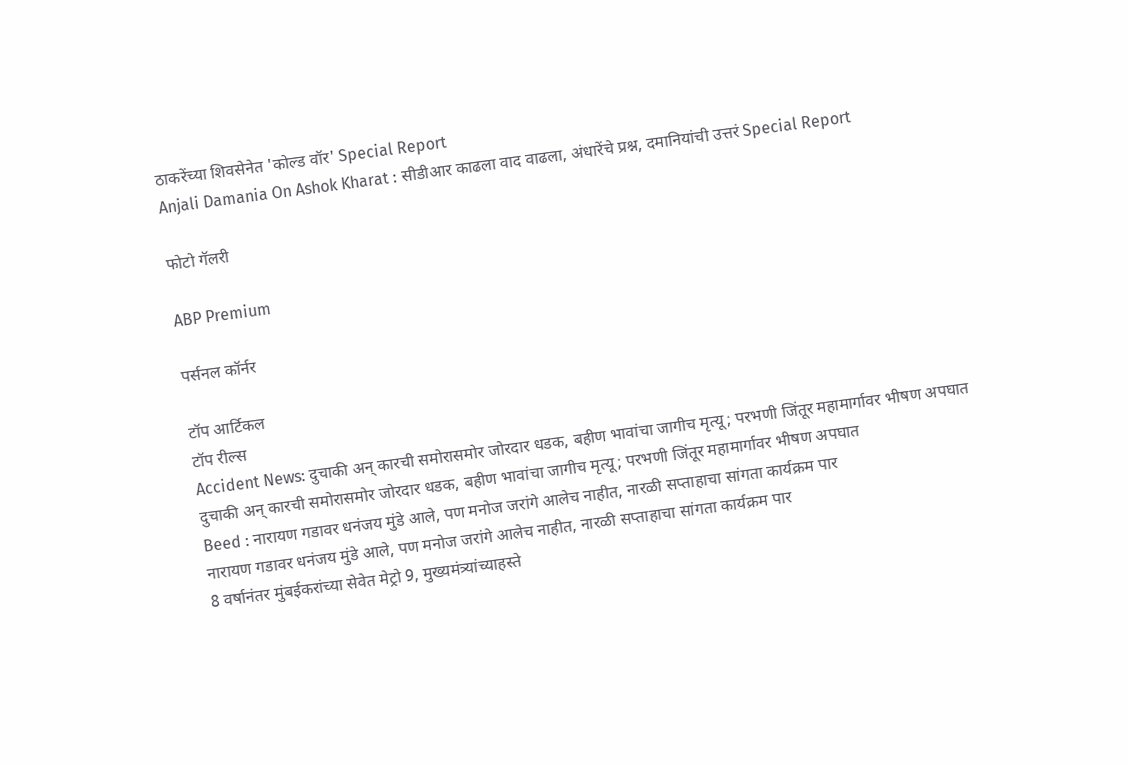ठाकरेंच्या शिवसेनेत 'कोल्ड वॉर' Special Report
Anjali Damania On Ashok Kharat : सीडीआर काढला वाद वाढला, अंधारेंचे प्रश्न, दमानियांची उत्तरं Special Report

फोटो गॅलरी

ABP Premium

पर्सनल कॉर्नर

टॉप आर्टिकल
टॉप रील्स
Accident News: दुचाकी अन् कारची समोरासमोर जोरदार धडक, बहीण भावांचा जागीच मृत्यू; परभणी जिंतूर महामार्गावर भीषण अपघात
दुचाकी अन् कारची समोरासमोर जोरदार धडक, बहीण भावांचा जागीच मृत्यू; परभणी जिंतूर महामार्गावर भीषण अपघात
Beed : नारायण गडावर धनंजय मुंडे आले, पण मनोज जरांगे आलेच नाहीत, नारळी सप्ताहाचा सांगता कार्यक्रम पार
नारायण गडावर धनंजय मुंडे आले, पण मनोज जरांगे आलेच नाहीत, नारळी सप्ताहाचा सांगता कार्यक्रम पार
8 वर्षानंतर मुंबईकरांच्या सेवेत मेट्रो 9, मुख्यमंत्र्यांच्याहस्ते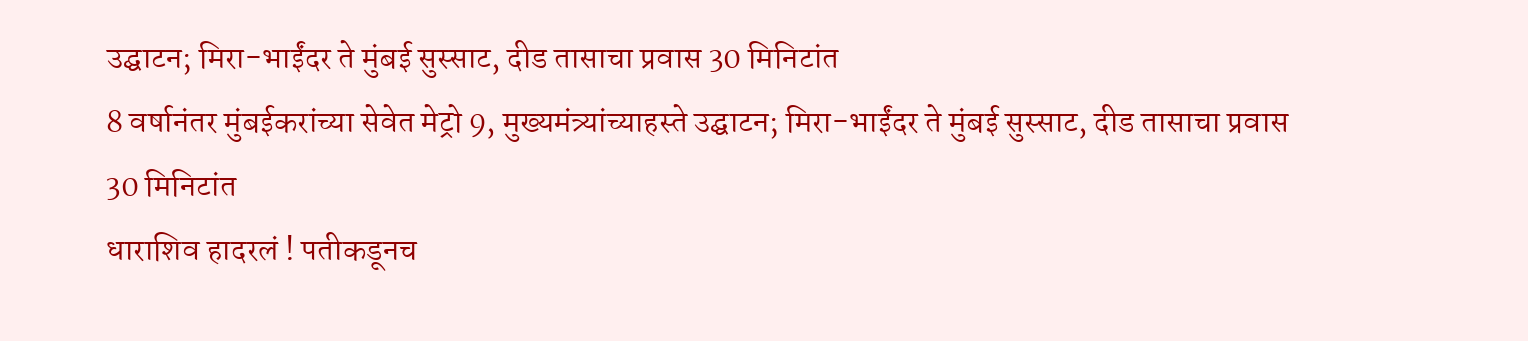उद्घाटन; मिरा-भाईंदर ते मुंबई सुस्साट, दीड तासाचा प्रवास 30 मिनिटांत
8 वर्षानंतर मुंबईकरांच्या सेवेत मेट्रो 9, मुख्यमंत्र्यांच्याहस्ते उद्घाटन; मिरा-भाईंदर ते मुंबई सुस्साट, दीड तासाचा प्रवास 30 मिनिटांत
धाराशिव हादरलं ! पतीकडूनच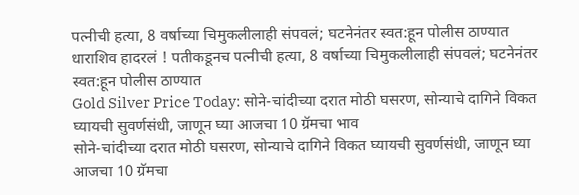पत्नीची हत्या, 8 वर्षाच्या चिमुकलीलाही संपवलं; घटनेनंतर स्वत:हून पोलीस ठाण्यात
धाराशिव हादरलं ! पतीकडूनच पत्नीची हत्या, 8 वर्षाच्या चिमुकलीलाही संपवलं; घटनेनंतर स्वत:हून पोलीस ठाण्यात
Gold Silver Price Today: सोने-चांदीच्या दरात मोठी घसरण, सोन्याचे दागिने विकत घ्यायची सुवर्णसंधी, जाणून घ्या आजचा 10 ग्रॅमचा भाव
सोने-चांदीच्या दरात मोठी घसरण, सोन्याचे दागिने विकत घ्यायची सुवर्णसंधी, जाणून घ्या आजचा 10 ग्रॅमचा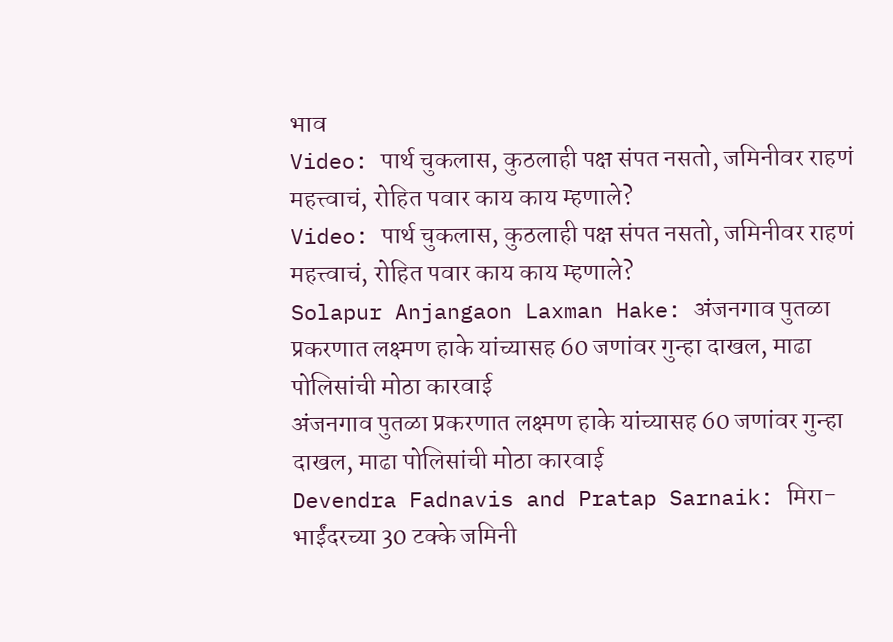भाव
Video: पार्थ चुकलास, कुठलाही पक्ष संपत नसतो, जमिनीवर राहणं महत्त्वाचं, रोहित पवार काय काय म्हणाले?
Video: पार्थ चुकलास, कुठलाही पक्ष संपत नसतो, जमिनीवर राहणं महत्त्वाचं, रोहित पवार काय काय म्हणाले?
Solapur Anjangaon Laxman Hake: अंजनगाव पुतळा प्रकरणात लक्ष्मण हाके यांच्यासह 60 जणांवर गुन्हा दाखल, माढा पोलिसांची मोठा कारवाई
अंजनगाव पुतळा प्रकरणात लक्ष्मण हाके यांच्यासह 60 जणांवर गुन्हा दाखल, माढा पोलिसांची मोठा कारवाई
Devendra Fadnavis and Pratap Sarnaik: मिरा-भाईंदरच्या 30 टक्के जमिनी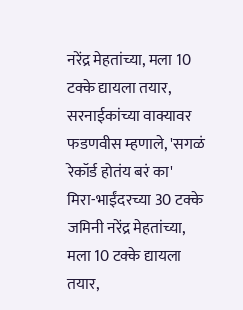नरेंद्र मेहतांच्या, मला 10 टक्के द्यायला तयार, सरनाईकांच्या वाक्यावर फडणवीस म्हणाले, 'सगळं रेकॉर्ड होतंय बरं का'
मिरा-भाईंदरच्या 30 टक्के जमिनी नरेंद्र मेहतांच्या, मला 10 टक्के द्यायला तयार,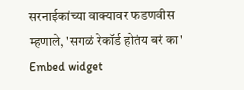सरनाईकांच्या वाक्यावर फडणवीस म्हणाले, 'सगळं रेकॉर्ड होतंय बरं का'
Embed widget